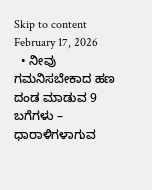Skip to content
February 17, 2026
  • ನೀವು ಗಮನಿಸಬೇಕಾದ ಹಣ ದಂಡ ಮಾಡುವ 9 ಬಗೆಗಳು – ಧಾರಾಳಿಗಳಾಗುವ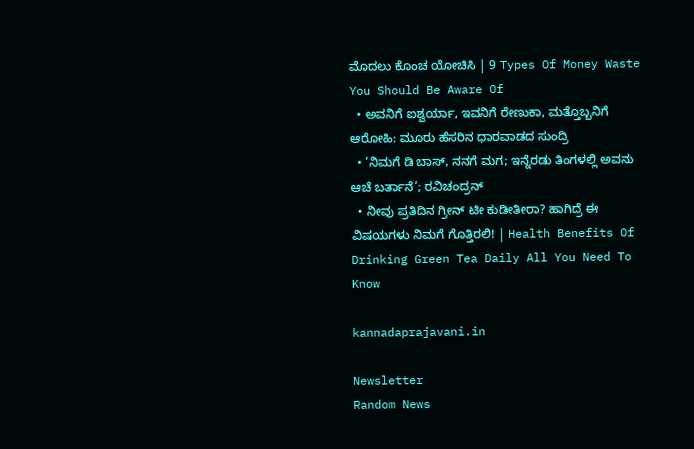ಮೊದಲು ಕೊಂಚ ಯೋಚಿಸಿ | 9 Types Of Money Waste You Should Be Aware Of
  • ಅವನಿಗೆ ಐಶ್ವರ್ಯಾ, ಇವನಿಗೆ ರೇಣುಕಾ, ಮತ್ತೊಬ್ಬನಿಗೆ ಆರೋಹಿ: ಮೂರು ಹೆಸರಿನ ಧಾರವಾಡದ ಸುಂದ್ರಿ
  • ‘ನಿಮಗೆ ಡಿ ಬಾಸ್, ನನಗೆ ಮಗ; ಇನ್ನೆರಡು ತಿಂಗಳಲ್ಲಿ ಅವನು ಆಚೆ ಬರ್ತಾನೆ’; ರವಿಚಂದ್ರನ್
  • ನೀವು ಪ್ರತಿದಿನ ಗ್ರೀನ್ ಟೀ ಕುಡೀತೀರಾ? ಹಾಗಿದ್ರೆ ಈ ವಿಷಯಗಳು ನಿಮಗೆ ಗೊತ್ತಿರಲಿ! | Health Benefits Of Drinking Green Tea Daily All You Need To Know

kannadaprajavani.in

Newsletter
Random News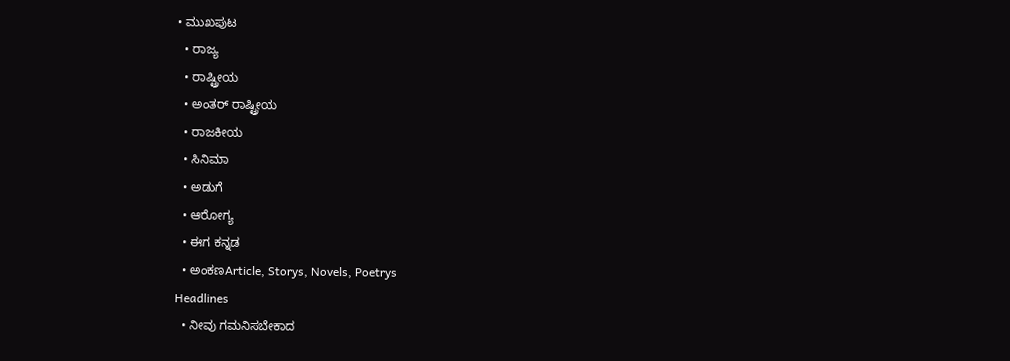• ಮುಖಪುಟ
  • ರಾಜ್ಯ
  • ರಾಷ್ಟ್ರೀಯ
  • ಅಂತರ್ ರಾಷ್ಟ್ರೀಯ
  • ರಾಜಕೀಯ
  • ಸಿನಿಮಾ
  • ಅಡುಗೆ
  • ಆರೋಗ್ಯ
  • ಈಗ ಕನ್ನಡ
  • ಅಂಕಣArticle, Storys, Novels, Poetrys
Headlines
  • ನೀವು ಗಮನಿಸಬೇಕಾದ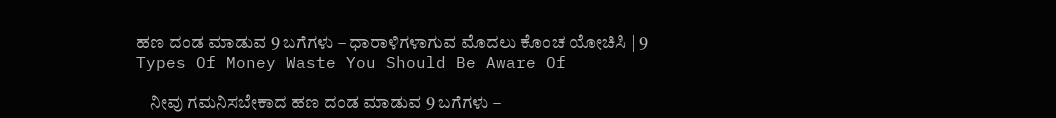ಹಣ ದಂಡ ಮಾಡುವ 9 ಬಗೆಗಳು – ಧಾರಾಳಿಗಳಾಗುವ ಮೊದಲು ಕೊಂಚ ಯೋಚಿಸಿ | 9 Types Of Money Waste You Should Be Aware Of

    ನೀವು ಗಮನಿಸಬೇಕಾದ ಹಣ ದಂಡ ಮಾಡುವ 9 ಬಗೆಗಳು –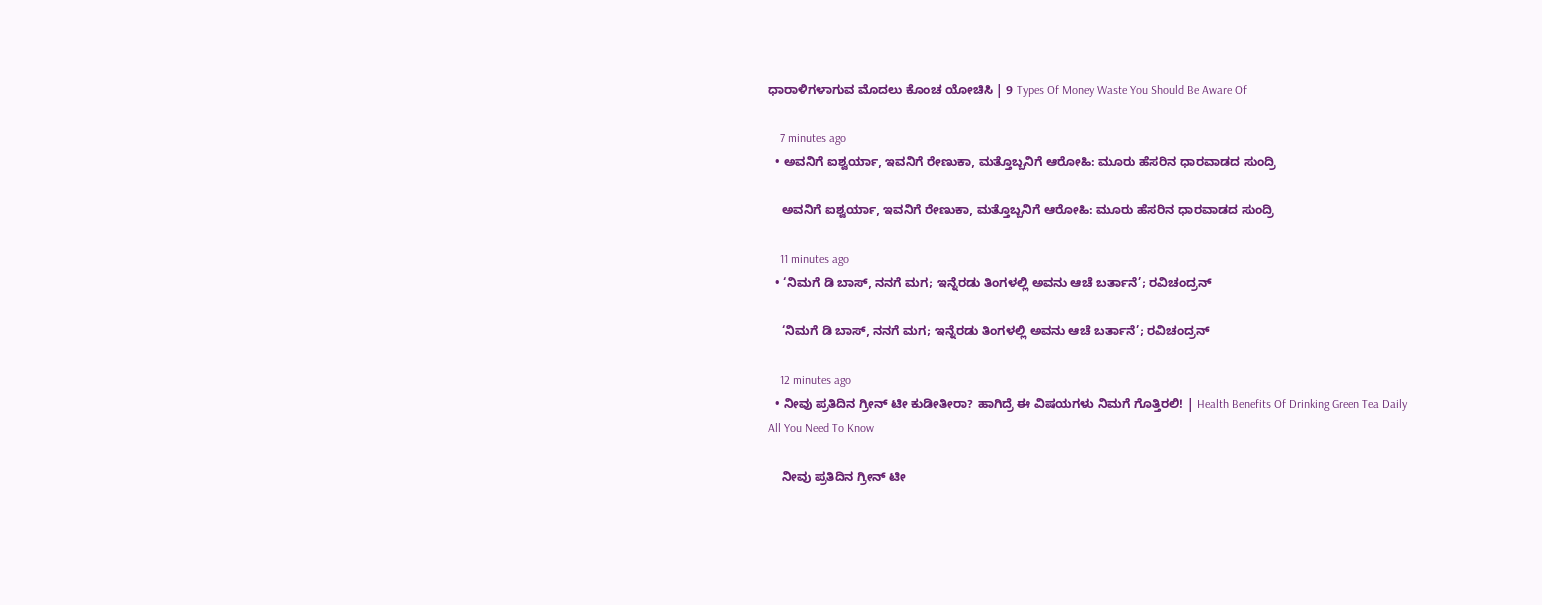ಧಾರಾಳಿಗಳಾಗುವ ಮೊದಲು ಕೊಂಚ ಯೋಚಿಸಿ | 9 Types Of Money Waste You Should Be Aware Of

    7 minutes ago
  • ಅವನಿಗೆ ಐಶ್ವರ್ಯಾ, ಇವನಿಗೆ ರೇಣುಕಾ, ಮತ್ತೊಬ್ಬನಿಗೆ ಆರೋಹಿ: ಮೂರು ಹೆಸರಿನ ಧಾರವಾಡದ ಸುಂದ್ರಿ

    ಅವನಿಗೆ ಐಶ್ವರ್ಯಾ, ಇವನಿಗೆ ರೇಣುಕಾ, ಮತ್ತೊಬ್ಬನಿಗೆ ಆರೋಹಿ: ಮೂರು ಹೆಸರಿನ ಧಾರವಾಡದ ಸುಂದ್ರಿ

    11 minutes ago
  • ‘ನಿಮಗೆ ಡಿ ಬಾಸ್, ನನಗೆ ಮಗ; ಇನ್ನೆರಡು ತಿಂಗಳಲ್ಲಿ ಅವನು ಆಚೆ ಬರ್ತಾನೆ’; ರವಿಚಂದ್ರನ್

    ‘ನಿಮಗೆ ಡಿ ಬಾಸ್, ನನಗೆ ಮಗ; ಇನ್ನೆರಡು ತಿಂಗಳಲ್ಲಿ ಅವನು ಆಚೆ ಬರ್ತಾನೆ’; ರವಿಚಂದ್ರನ್

    12 minutes ago
  • ನೀವು ಪ್ರತಿದಿನ ಗ್ರೀನ್ ಟೀ ಕುಡೀತೀರಾ? ಹಾಗಿದ್ರೆ ಈ ವಿಷಯಗಳು ನಿಮಗೆ ಗೊತ್ತಿರಲಿ! | Health Benefits Of Drinking Green Tea Daily All You Need To Know

    ನೀವು ಪ್ರತಿದಿನ ಗ್ರೀನ್ ಟೀ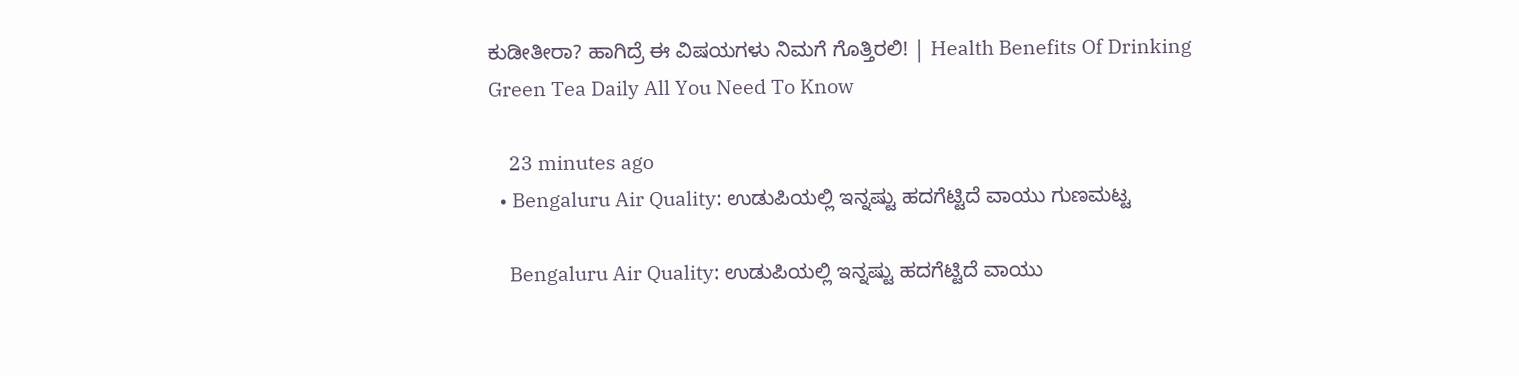ಕುಡೀತೀರಾ? ಹಾಗಿದ್ರೆ ಈ ವಿಷಯಗಳು ನಿಮಗೆ ಗೊತ್ತಿರಲಿ! | Health Benefits Of Drinking Green Tea Daily All You Need To Know

    23 minutes ago
  • Bengaluru Air Quality: ಉಡುಪಿಯಲ್ಲಿ ಇನ್ನಷ್ಟು ಹದಗೆಟ್ಟಿದೆ ವಾಯು ಗುಣಮಟ್ಟ

    Bengaluru Air Quality: ಉಡುಪಿಯಲ್ಲಿ ಇನ್ನಷ್ಟು ಹದಗೆಟ್ಟಿದೆ ವಾಯು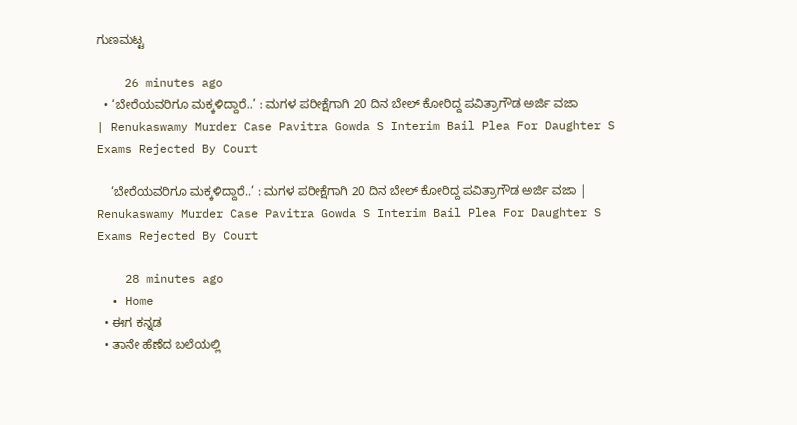ಗುಣಮಟ್ಟ

    26 minutes ago
  • ‘ಬೇರೆಯವರಿಗೂ ಮಕ್ಕಳಿದ್ದಾರೆ..’ : ಮಗಳ ಪರೀಕ್ಷೆಗಾಗಿ 20 ದಿನ ಬೇಲ್ ಕೋರಿದ್ದ ಪವಿತ್ರಾಗೌಡ ಅರ್ಜಿ ವಜಾ | Renukaswamy Murder Case Pavitra Gowda S Interim Bail Plea For Daughter S Exams Rejected By Court

    ‘ಬೇರೆಯವರಿಗೂ ಮಕ್ಕಳಿದ್ದಾರೆ..’ : ಮಗಳ ಪರೀಕ್ಷೆಗಾಗಿ 20 ದಿನ ಬೇಲ್ ಕೋರಿದ್ದ ಪವಿತ್ರಾಗೌಡ ಅರ್ಜಿ ವಜಾ | Renukaswamy Murder Case Pavitra Gowda S Interim Bail Plea For Daughter S Exams Rejected By Court

    28 minutes ago
  • Home
  • ಈಗ ಕನ್ನಡ
  • ತಾನೇ ಹೆಣೆದ ಬಲೆಯಲ್ಲಿ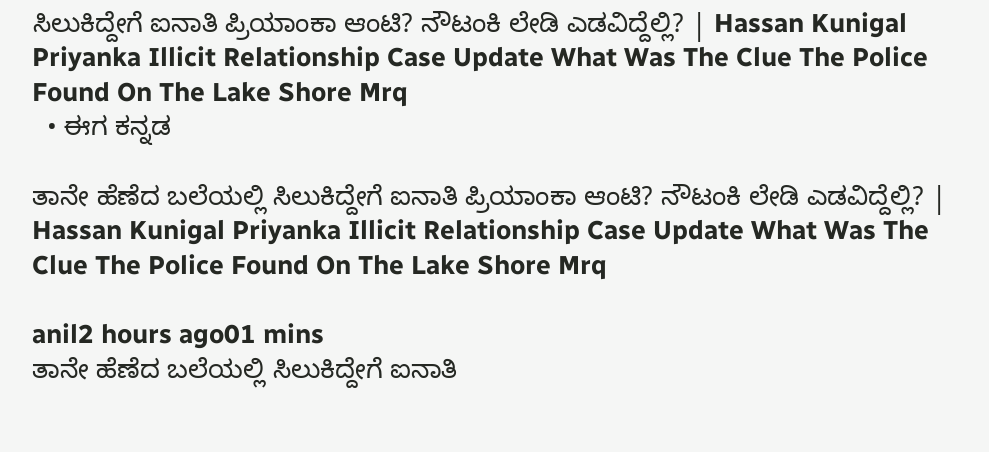ಸಿಲುಕಿದ್ದೇಗೆ ಐನಾತಿ ಪ್ರಿಯಾಂಕಾ ಆಂಟಿ? ನೌಟಂಕಿ ಲೇಡಿ ಎಡವಿದ್ದೆಲ್ಲಿ? | Hassan Kunigal Priyanka Illicit Relationship Case Update What Was The Clue The Police Found On The Lake Shore Mrq
  • ಈಗ ಕನ್ನಡ

ತಾನೇ ಹೆಣೆದ ಬಲೆಯಲ್ಲಿ ಸಿಲುಕಿದ್ದೇಗೆ ಐನಾತಿ ಪ್ರಿಯಾಂಕಾ ಆಂಟಿ? ನೌಟಂಕಿ ಲೇಡಿ ಎಡವಿದ್ದೆಲ್ಲಿ? | Hassan Kunigal Priyanka Illicit Relationship Case Update What Was The Clue The Police Found On The Lake Shore Mrq

anil2 hours ago01 mins
ತಾನೇ ಹೆಣೆದ ಬಲೆಯಲ್ಲಿ ಸಿಲುಕಿದ್ದೇಗೆ ಐನಾತಿ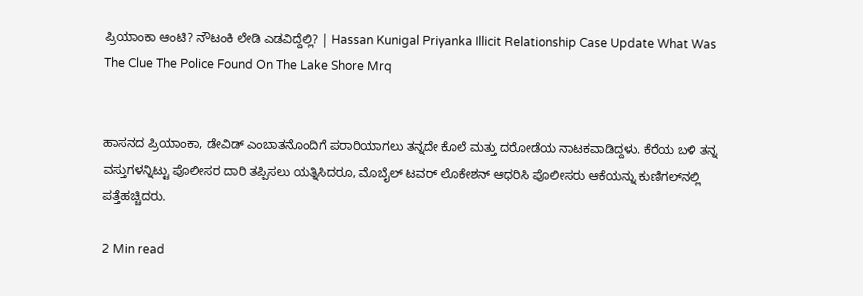ಪ್ರಿಯಾಂಕಾ ಆಂಟಿ? ನೌಟಂಕಿ ಲೇಡಿ ಎಡವಿದ್ದೆಲ್ಲಿ? | Hassan Kunigal Priyanka Illicit Relationship Case Update What Was The Clue The Police Found On The Lake Shore Mrq


ಹಾಸನದ ಪ್ರಿಯಾಂಕಾ, ಡೇವಿಡ್ ಎಂಬಾತನೊಂದಿಗೆ ಪರಾರಿಯಾಗಲು ತನ್ನದೇ ಕೊಲೆ ಮತ್ತು ದರೋಡೆಯ ನಾಟಕವಾಡಿದ್ದಳು. ಕೆರೆಯ ಬಳಿ ತನ್ನ ವಸ್ತುಗಳನ್ನಿಟ್ಟು ಪೊಲೀಸರ ದಾರಿ ತಪ್ಪಿಸಲು ಯತ್ನಿಸಿದರೂ, ಮೊಬೈಲ್ ಟವರ್ ಲೊಕೇಶನ್ ಆಧರಿಸಿ ಪೊಲೀಸರು ಆಕೆಯನ್ನು ಕುಣಿಗಲ್‌ನಲ್ಲಿ ಪತ್ತೆಹಚ್ಚಿದರು.

2 Min read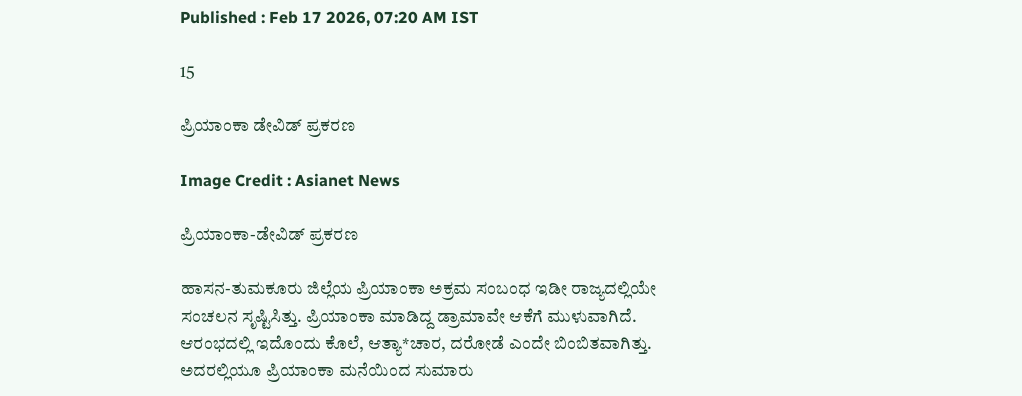Published : Feb 17 2026, 07:20 AM IST

15

ಪ್ರಿಯಾಂಕಾ ಡೇವಿಡ್ ಪ್ರಕರಣ

Image Credit : Asianet News

ಪ್ರಿಯಾಂಕಾ-ಡೇವಿಡ್ ಪ್ರಕರಣ

ಹಾಸನ-ತುಮಕೂರು ಜಿಲ್ಲೆಯ ಪ್ರಿಯಾಂಕಾ ಅಕ್ರಮ ಸಂಬಂಧ ಇಡೀ ರಾಜ್ಯದಲ್ಲಿಯೇ ಸಂಚಲನ ಸೃಷ್ಟಿಸಿತ್ತು. ಪ್ರಿಯಾಂಕಾ ಮಾಡಿದ್ದ ಡ್ರಾಮಾವೇ ಆಕೆಗೆ ಮುಳುವಾಗಿದೆ. ಆರಂಭದಲ್ಲಿ ಇದೊಂದು ಕೊಲೆ, ಆತ್ಯಾ*ಚಾರ, ದರೋಡೆ ಎಂದೇ ಬಿಂಬಿತವಾಗಿತ್ತು. ಅದರಲ್ಲಿಯೂ ಪ್ರಿಯಾಂಕಾ ಮನೆಯಿಂದ ಸುಮಾರು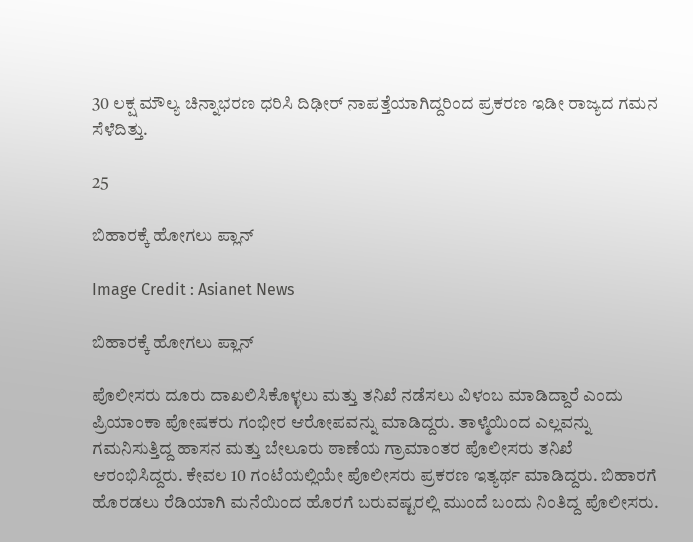30 ಲಕ್ಷ ಮೌಲ್ಯ ಚಿನ್ನಾಭರಣ ಧರಿಸಿ ದಿಢೀರ್ ನಾಪತ್ತೆಯಾಗಿದ್ದರಿಂದ ಪ್ರಕರಣ ಇಡೀ ರಾಜ್ಯದ ಗಮನ ಸೆಳೆದಿತ್ತು.

25

ಬಿಹಾರಕ್ಕೆ ಹೋಗಲು ಪ್ಲಾನ್

Image Credit : Asianet News

ಬಿಹಾರಕ್ಕೆ ಹೋಗಲು ಪ್ಲಾನ್

ಪೊಲೀಸರು ದೂರು ದಾಖಲಿಸಿಕೊಳ್ಳಲು ಮತ್ತು ತನಿಖೆ ನಡೆಸಲು ವಿಳಂಬ ಮಾಡಿದ್ದಾರೆ ಎಂದು ಪ್ರಿಯಾಂಕಾ ಪೋಷಕರು ಗಂಭೀರ ಆರೋಪವನ್ನು ಮಾಡಿದ್ದರು. ತಾಳ್ಮೆಯಿಂದ ಎಲ್ಲವನ್ನು ಗಮನಿಸುತ್ತಿದ್ದ ಹಾಸನ ಮತ್ತು ಬೇಲೂರು ಠಾಣೆಯ ಗ್ರಾಮಾಂತರ ಪೊಲೀಸರು ತನಿಖೆ ಆರಂಭಿಸಿದ್ದರು. ಕೇವಲ 10 ಗಂಟೆಯಲ್ಲಿಯೇ ಪೊಲೀಸರು ಪ್ರಕರಣ ಇತ್ಯರ್ಥ ಮಾಡಿದ್ದರು. ಬಿಹಾರಗೆ ಹೊರಡಲು ರೆಡಿಯಾಗಿ ಮನೆಯಿಂದ ಹೊರಗೆ ಬರುವಷ್ಟರಲ್ಲಿ ಮುಂದೆ ಬಂದು ನಿಂತಿದ್ದ ಪೊಲೀಸರು.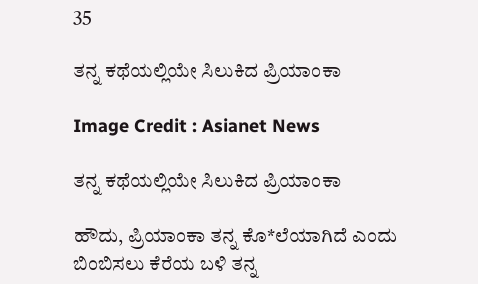35

ತನ್ನ ಕಥೆಯಲ್ಲಿಯೇ ಸಿಲುಕಿದ ಪ್ರಿಯಾಂಕಾ

Image Credit : Asianet News

ತನ್ನ ಕಥೆಯಲ್ಲಿಯೇ ಸಿಲುಕಿದ ಪ್ರಿಯಾಂಕಾ

ಹೌದು, ಪ್ರಿಯಾಂಕಾ ತನ್ನ ಕೊ*ಲೆಯಾಗಿದೆ ಎಂದು ಬಿಂಬಿಸಲು ಕೆರೆಯ ಬಳಿ ತನ್ನ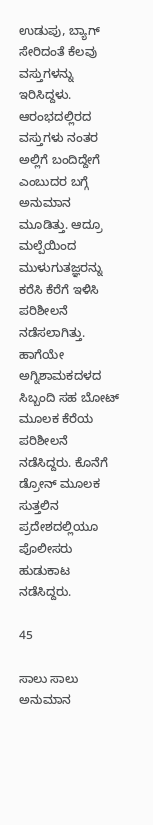ಉಡುಪು, ಬ್ಯಾಗ್ ಸೇರಿದಂತೆ ಕೆಲವು ವಸ್ತುಗಳನ್ನು ಇರಿಸಿದ್ದಳು. ಆರಂಭದಲ್ಲಿರದ ವಸ್ತುಗಳು ನಂತರ ಅಲ್ಲಿಗೆ ಬಂದಿದ್ದೇಗೆ ಎಂಬುದರ ಬಗ್ಗೆ ಅನುಮಾನ ಮೂಡಿತ್ತು. ಆದ್ರೂ ಮಲ್ಪೆಯಿಂದ ಮುಳುಗುತಜ್ಞರನ್ನು ಕರೆಸಿ ಕೆರೆಗೆ ಇಳಿಸಿ ಪರಿಶೀಲನೆ ನಡೆಸಲಾಗಿತ್ತು. ಹಾಗೆಯೇ ಅಗ್ನಿಶಾಮಕದಳದ ಸಿಬ್ಬಂದಿ ಸಹ ಬೋಟ್ ಮೂಲಕ ಕೆರೆಯ ಪರಿಶೀಲನೆ ನಡೆಸಿದ್ದರು. ಕೊನೆಗೆ ಡ್ರೋನ್ ಮೂಲಕ ಸುತ್ತಲಿನ ಪ್ರದೇಶದಲ್ಲಿಯೂ ಪೊಲೀಸರು ಹುಡುಕಾಟ ನಡೆಸಿದ್ದರು.

45

ಸಾಲು ಸಾಲು ಅನುಮಾನ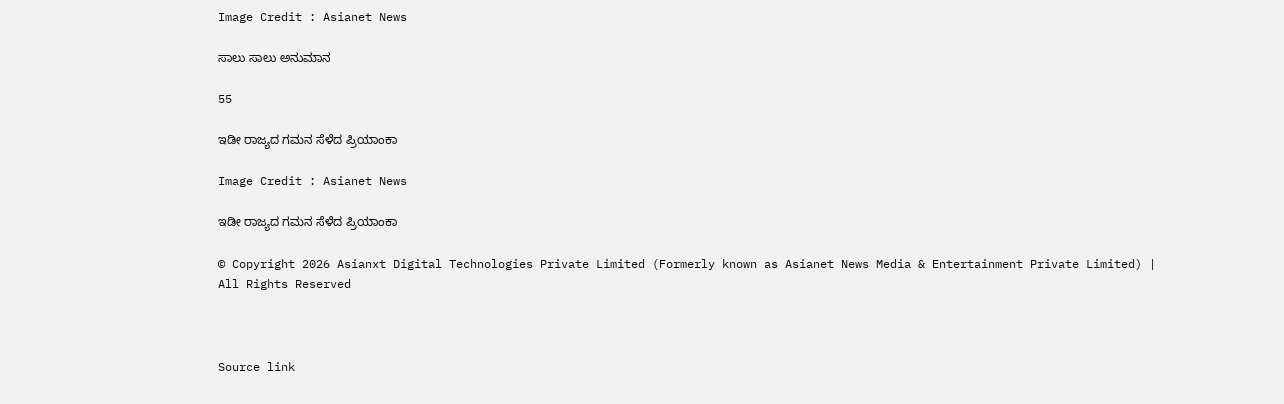Image Credit : Asianet News

ಸಾಲು ಸಾಲು ಅನುಮಾನ

55

ಇಡೀ ರಾಜ್ಯದ ಗಮನ ಸೆಳೆದ ಪ್ರಿಯಾಂಕಾ

Image Credit : Asianet News

ಇಡೀ ರಾಜ್ಯದ ಗಮನ ಸೆಳೆದ ಪ್ರಿಯಾಂಕಾ

© Copyright 2026 Asianxt Digital Technologies Private Limited (Formerly known as Asianet News Media & Entertainment Private Limited) | All Rights Reserved



Source link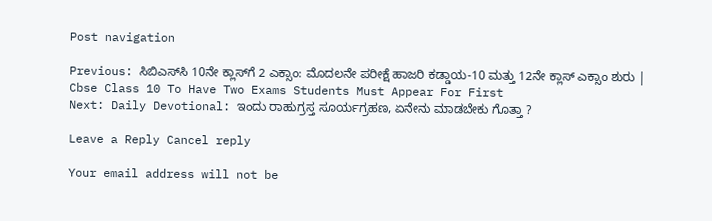Post navigation

Previous: ಸಿಬಿಎಸ್‌ಸಿ 10ನೇ ಕ್ಲಾಸ್‌ಗೆ 2 ಎಕ್ಸಾಂ: ಮೊದಲನೇ ಪರೀಕ್ಷೆ ಹಾಜರಿ ಕಡ್ಡಾಯ-10 ಮತ್ತು 12ನೇ ಕ್ಲಾಸ್‌ ಎಕ್ಸಾಂ ಶುರು | Cbse Class 10 To Have Two Exams Students Must Appear For First
Next: Daily Devotional: ಇಂದು ರಾಹುಗ್ರಸ್ತ ಸೂರ್ಯಗ್ರಹಣ, ಏನೇನು ಮಾಡಬೇಕು ಗೊತ್ತಾ ?

Leave a Reply Cancel reply

Your email address will not be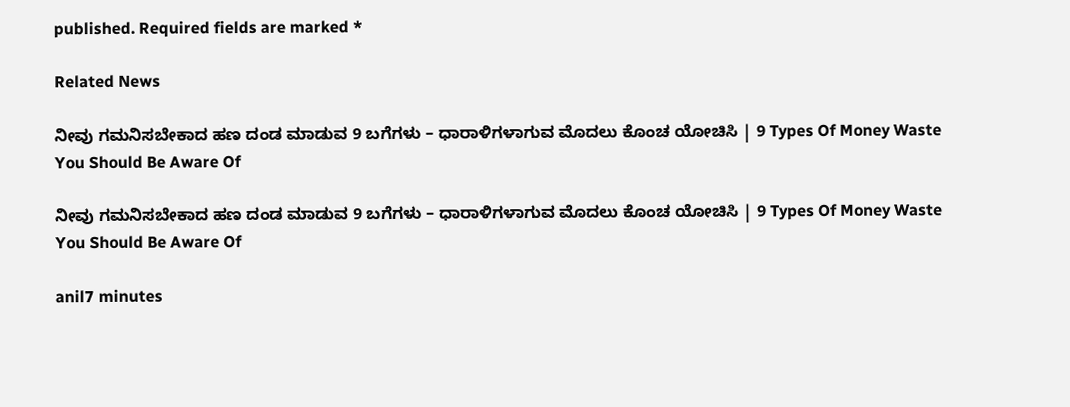published. Required fields are marked *

Related News

ನೀವು ಗಮನಿಸಬೇಕಾದ ಹಣ ದಂಡ ಮಾಡುವ 9 ಬಗೆಗಳು – ಧಾರಾಳಿಗಳಾಗುವ ಮೊದಲು ಕೊಂಚ ಯೋಚಿಸಿ | 9 Types Of Money Waste You Should Be Aware Of

ನೀವು ಗಮನಿಸಬೇಕಾದ ಹಣ ದಂಡ ಮಾಡುವ 9 ಬಗೆಗಳು – ಧಾರಾಳಿಗಳಾಗುವ ಮೊದಲು ಕೊಂಚ ಯೋಚಿಸಿ | 9 Types Of Money Waste You Should Be Aware Of

anil7 minutes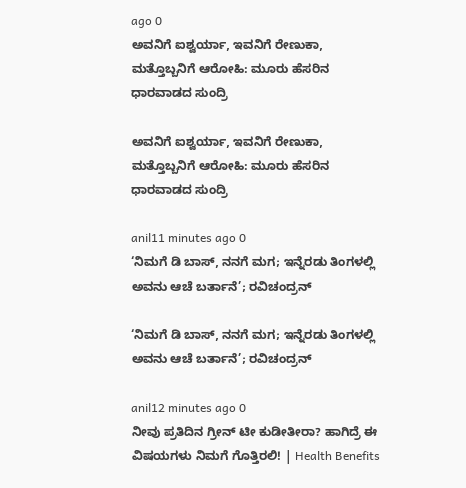ago 0
ಅವನಿಗೆ ಐಶ್ವರ್ಯಾ, ಇವನಿಗೆ ರೇಣುಕಾ, ಮತ್ತೊಬ್ಬನಿಗೆ ಆರೋಹಿ: ಮೂರು ಹೆಸರಿನ ಧಾರವಾಡದ ಸುಂದ್ರಿ

ಅವನಿಗೆ ಐಶ್ವರ್ಯಾ, ಇವನಿಗೆ ರೇಣುಕಾ, ಮತ್ತೊಬ್ಬನಿಗೆ ಆರೋಹಿ: ಮೂರು ಹೆಸರಿನ ಧಾರವಾಡದ ಸುಂದ್ರಿ

anil11 minutes ago 0
‘ನಿಮಗೆ ಡಿ ಬಾಸ್, ನನಗೆ ಮಗ; ಇನ್ನೆರಡು ತಿಂಗಳಲ್ಲಿ ಅವನು ಆಚೆ ಬರ್ತಾನೆ’; ರವಿಚಂದ್ರನ್

‘ನಿಮಗೆ ಡಿ ಬಾಸ್, ನನಗೆ ಮಗ; ಇನ್ನೆರಡು ತಿಂಗಳಲ್ಲಿ ಅವನು ಆಚೆ ಬರ್ತಾನೆ’; ರವಿಚಂದ್ರನ್

anil12 minutes ago 0
ನೀವು ಪ್ರತಿದಿನ ಗ್ರೀನ್ ಟೀ ಕುಡೀತೀರಾ? ಹಾಗಿದ್ರೆ ಈ ವಿಷಯಗಳು ನಿಮಗೆ ಗೊತ್ತಿರಲಿ! | Health Benefits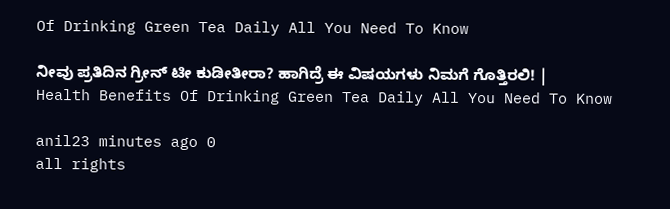Of Drinking Green Tea Daily All You Need To Know

ನೀವು ಪ್ರತಿದಿನ ಗ್ರೀನ್ ಟೀ ಕುಡೀತೀರಾ? ಹಾಗಿದ್ರೆ ಈ ವಿಷಯಗಳು ನಿಮಗೆ ಗೊತ್ತಿರಲಿ! | Health Benefits Of Drinking Green Tea Daily All You Need To Know

anil23 minutes ago 0
all rights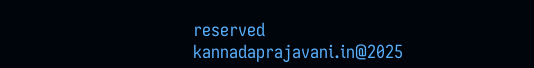reserved kannadaprajavani.in@2025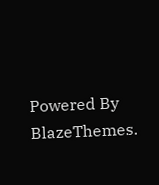Powered By BlazeThemes.